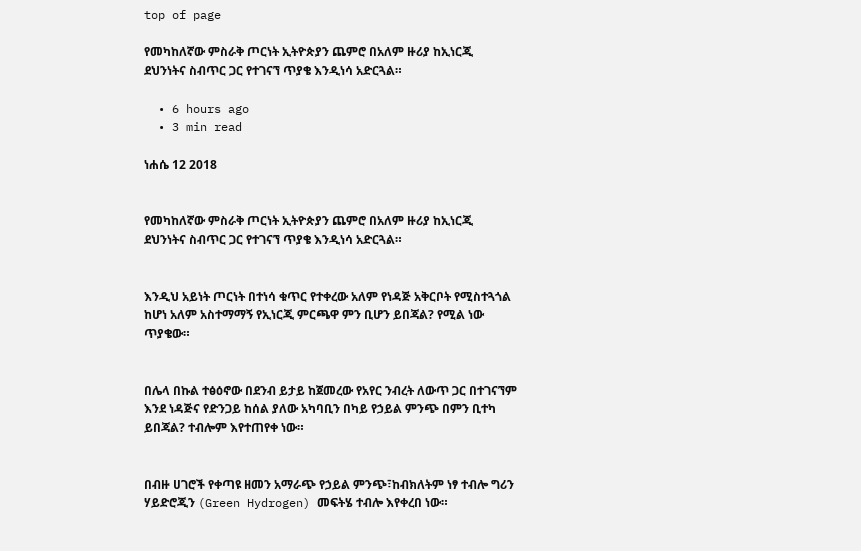top of page

የመካከለኛው ምስራቅ ጦርነት ኢትዮጵያን ጨምሮ በአለም ዙሪያ ከኢነርጂ ደህንነትና ስብጥር ጋር የተገናኘ ጥያቄ እንዲነሳ አድርጓል።

  • 6 hours ago
  • 3 min read

ነሐሴ 12 2018


የመካከለኛው ምስራቅ ጦርነት ኢትዮጵያን ጨምሮ በአለም ዙሪያ ከኢነርጂ ደህንነትና ስብጥር ጋር የተገናኘ ጥያቄ እንዲነሳ አድርጓል።


እንዲህ አይነት ጦርነት በተነሳ ቁጥር የተቀረው አለም የነዳጅ አቅርቦት የሚስተጓጎል ከሆነ አለም አስተማማኝ የኢነርጂ ምርጫዋ ምን ቢሆን ይበጃል? የሚል ነው ጥያቄው።


በሌላ በኩል ተፅዕኖው በደንብ ይታይ ከጀመረው የአየር ንብረት ለውጥ ጋር በተገናኘም እንደ ነዳጅና የድንጋይ ከሰል ያለው አካባቢን በካይ የኃይል ምንጭ በምን ቢተካ ይበጃል? ተብሎም እየተጠየቀ ነው።


በብዙ ሀገሮች የቀጣዩ ዘመን አማራጭ የኃይል ምንጭ፣ከብክለትም ነፃ ተብሎ ግሪን ሃይድሮጂን (Green Hydrogen) መፍትሄ ተብሎ እየቀረበ ነው።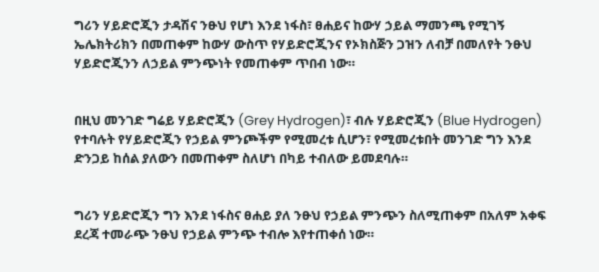ግሪን ሃይድሮጂን ታዳሽና ንፁህ የሆነ እንደ ነፋስ፣ ፀሐይና ከውሃ ኃይል ማመንጫ የሚገኝ ኤሌክትሪክን በመጠቀም ከውሃ ውስጥ የሃይድሮጂንና የኦክስጅን ጋዝን ለብቻ በመለየት ንፁህ ሃይድሮጂንን ለኃይል ምንጭነት የመጠቀም ጥበብ ነው።


በዚህ መንገድ ግሬይ ሃይድሮጂን (Grey Hydrogen)፣ ብሉ ሃይድሮጂን (Blue Hydrogen) የተባሉት የሃይድሮጂን የኃይል ምንጮችም የሚመረቱ ሲሆን፣ የሚመረቱበት መንገድ ግን እንደ ድንጋይ ከሰል ያለውን በመጠቀም ስለሆነ በካይ ተብለው ይመደባሉ።


ግሪን ሃይድሮጂን ግን እንደ ነፋስና ፀሐይ ያለ ንፁህ የኃይል ምንጭን ስለሚጠቀም በአለም አቀፍ ደረጃ ተመራጭ ንፁህ የኃይል ምንጭ ተብሎ እየተጠቀሰ ነው።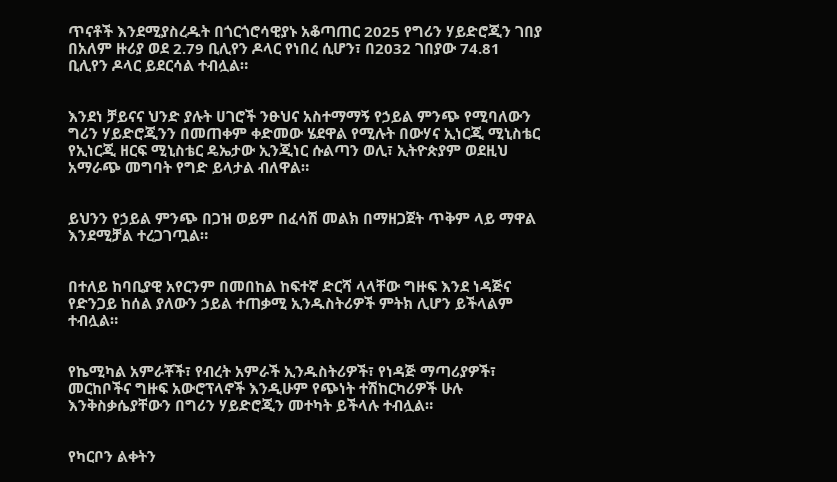ጥናቶች እንደሚያስረዱት በጎርጎሮሳዊያኑ አቆጣጠር 2025 የግሪን ሃይድሮጂን ገበያ በአለም ዙሪያ ወደ 2.79 ቢሊየን ዶላር የነበረ ሲሆን፣ በ2032 ገበያው 74.81 ቢሊየን ዶላር ይደርሳል ተብሏል።


እንደነ ቻይናና ህንድ ያሉት ሀገሮች ንፁህና አስተማማኝ የኃይል ምንጭ የሚባለውን ግሪን ሃይድሮጂንን በመጠቀም ቀድመው ሄደዋል የሚሉት በውሃና ኢነርጂ ሚኒስቴር የኢነርጂ ዘርፍ ሚኒስቴር ዴኤታው ኢንጂነር ሱልጣን ወሊ፣ ኢትዮጵያም ወደዚህ አማራጭ መግባት የግድ ይላታል ብለዋል።


ይህንን የኃይል ምንጭ በጋዝ ወይም በፈሳሽ መልክ በማዘጋጀት ጥቅም ላይ ማዋል እንደሚቻል ተረጋገጧል።


በተለይ ከባቢያዊ አየርንም በመበከል ከፍተኛ ድርሻ ላላቸው ግዙፍ እንደ ነዳጅና የድንጋይ ከሰል ያለውን ኃይል ተጠቃሚ ኢንዱስትሪዎች ምትክ ሊሆን ይችላልም ተብሏል።


የኬሚካል አምራቾች፣ የብረት አምራች ኢንዱስትሪዎች፣ የነዳጅ ማጣሪያዎች፣ መርከቦችና ግዙፍ አውሮፕላኖች እንዲሁም የጭነት ተሽከርካሪዎች ሁሉ እንቅስቃሴያቸውን በግሪን ሃይድሮጂን መተካት ይችላሉ ተብሏል።


የካርቦን ልቀትን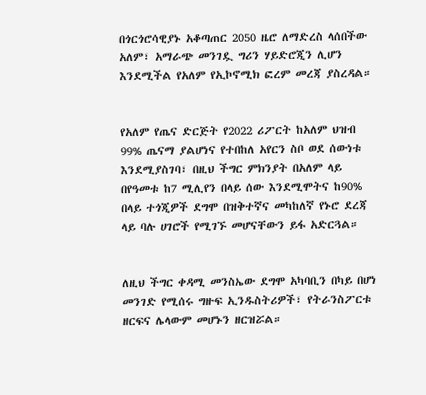በጎርጎሮሳዊያኑ አቆጣጠር 2050 ዜሮ ለማድረስ ላሰበችው አለም፣ አማራጭ መንገዷ ግሪን ሃይድሮጂን ሊሆን እንደሚችል የአለም የኢኮኖሚክ ፎረም መረጃ ያስረዳል።


የአለም የጤና ድርጅት የ2022 ሪፖርት ከአለም ህዝብ 99% ጤናማ ያልሆነና የተበከለ አየርን ስቦ ወደ ሰውነቱ እንደሚያስገባ፣ በዚህ ችግር ምክንያት በአለም ላይ በየዓመቱ ከ7 ሚሊየን በላይ ሰው እንደሚሞትና ከ90% በላይ ተጎጂዎች ደግሞ በዝቅተኛና መካከለኛ የኑሮ ደረጃ ላይ ባሉ ሀገሮች የሚገኙ መሆናቸውን ይፋ አድርጓል።


ለዚህ ችግር ቀዳሚ መንስኤው ደግሞ አካባቢን በካይ በሆነ መንገድ የሚሰሩ ግዙፍ ኢንዱስትሪዎች፣ የትራንስፖርቱ ዘርፍና ሌላውም መሆኑን ዘርዝሯል።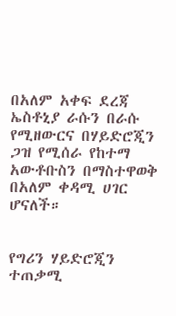በአለም አቀፍ ደረጃ ኤስቶኒያ ራሱን በራሱ የሚዘውርና በሃይድሮጂን ጋዝ የሚሰራ የከተማ አውቶቡስን በማስተዋወቅ በአለም ቀዳሚ ሀገር ሆናለች።


የግሪን ሃይድሮጂን ተጠቃሚ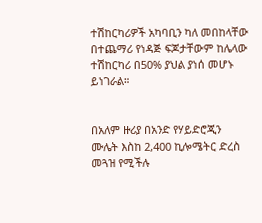ተሽከርካሪዎች አካባቢን ካለ መበከላቸው በተጨማሪ የነዳጅ ፍጆታቸውም ከሌላው ተሽከርካሪ በ50% ያህል ያነሰ መሆኑ ይነገራል።


በአለም ዙሪያ በአንድ የሃይድሮጂን ሙሌት እስከ 2,400 ኪሎሜትር ድረስ መጓዝ የሚችሉ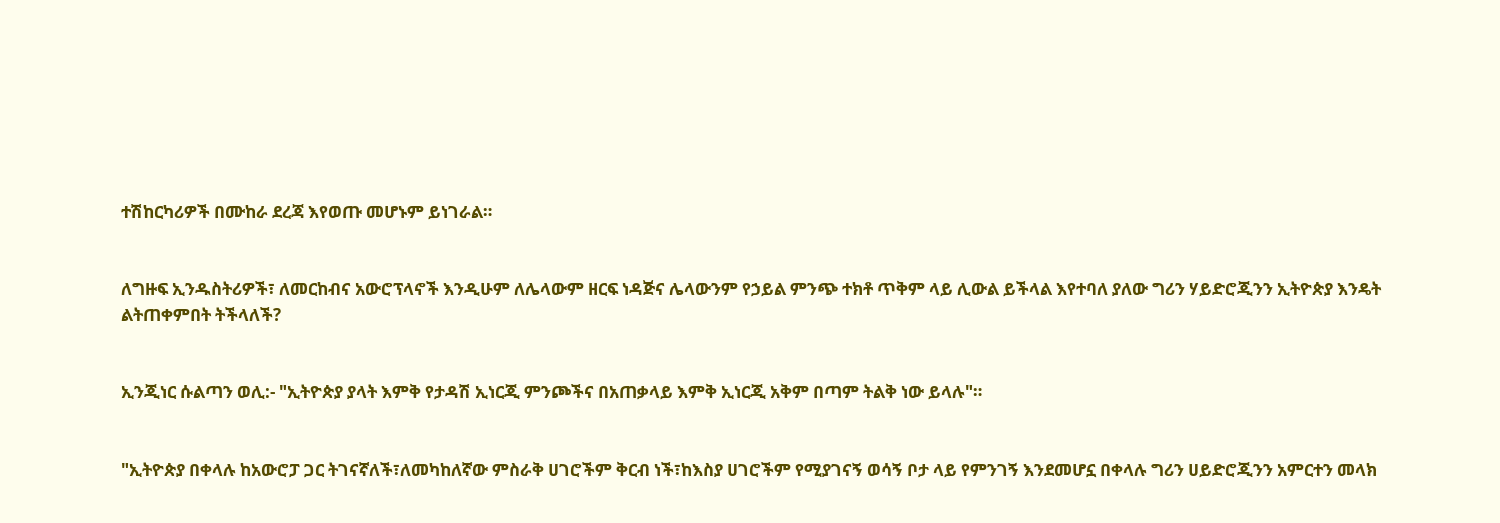ተሽከርካሪዎች በሙከራ ደረጃ እየወጡ መሆኑም ይነገራል።


ለግዙፍ ኢንዱስትሪዎች፣ ለመርከብና አውሮፕላኖች እንዲሁም ለሌላውም ዘርፍ ነዳጅና ሌላውንም የኃይል ምንጭ ተክቶ ጥቅም ላይ ሊውል ይችላል እየተባለ ያለው ግሪን ሃይድሮጂንን ኢትዮጵያ እንዴት ልትጠቀምበት ትችላለች?


ኢንጂነር ሱልጣን ወሊ:- "ኢትዮጵያ ያላት እምቅ የታዳሽ ኢነርጂ ምንጮችና በአጠቃላይ እምቅ ኢነርጂ አቅም በጣም ትልቅ ነው ይላሉ"።


"ኢትዮጵያ በቀላሉ ከአውሮፓ ጋር ትገናኛለች፣ለመካከለኛው ምስራቅ ሀገሮችም ቅርብ ነች፣ከእስያ ሀገሮችም የሚያገናኝ ወሳኝ ቦታ ላይ የምንገኝ እንደመሆኗ በቀላሉ ግሪን ሀይድሮጂንን አምርተን መላክ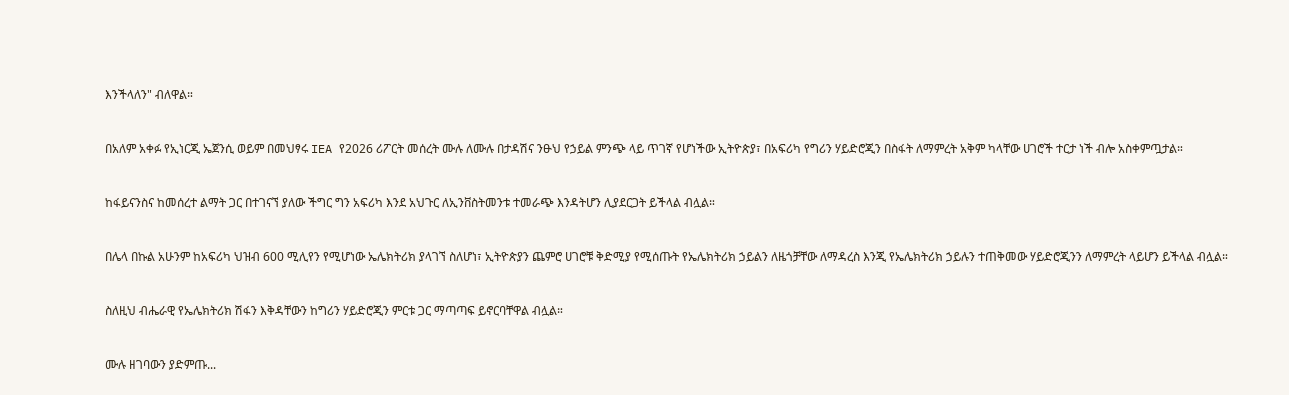እንችላለን" ብለዋል።


በአለም አቀፉ የኢነርጂ ኤጀንሲ ወይም በመህፃሩ IEA የ2026 ሪፖርት መሰረት ሙሉ ለሙሉ በታዳሽና ንፁህ የኃይል ምንጭ ላይ ጥገኛ የሆነችው ኢትዮጵያ፣ በአፍሪካ የግሪን ሃይድሮጂን በስፋት ለማምረት አቅም ካላቸው ሀገሮች ተርታ ነች ብሎ አስቀምጧታል።


ከፋይናንስና ከመሰረተ ልማት ጋር በተገናኘ ያለው ችግር ግን አፍሪካ እንደ አህጉር ለኢንቨስትመንቱ ተመራጭ እንዳትሆን ሊያደርጋት ይችላል ብሏል።


በሌላ በኩል አሁንም ከአፍሪካ ህዝብ 600 ሚሊየን የሚሆነው ኤሌክትሪክ ያላገኘ ስለሆነ፣ ኢትዮጵያን ጨምሮ ሀገሮቹ ቅድሚያ የሚሰጡት የኤሌክትሪክ ኃይልን ለዜጎቻቸው ለማዳረስ እንጂ የኤሌክትሪክ ኃይሉን ተጠቅመው ሃይድሮጂንን ለማምረት ላይሆን ይችላል ብሏል።


ስለዚህ ብሔራዊ የኤሌክትሪክ ሽፋን እቅዳቸውን ከግሪን ሃይድሮጂን ምርቱ ጋር ማጣጣፍ ይኖርባቸዋል ብሏል።


ሙሉ ዘገባውን ያድምጡ...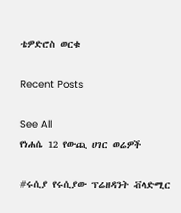ቴዎድሮስ ወርቁ

Recent Posts

See All
የነሐሴ 12 የውጪ ሀገር ወሬዎች

#ሩሲያ የሩሲያው ፕሬዘዳንት ቭላድሚር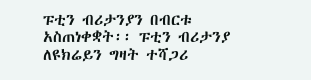ፑቲን ብሪታንያን በብርቱ አስጠነቀቋት፡፡ ፑቲን ብሪታንያ ለዩክሬይን ግዛት ተሻጋሪ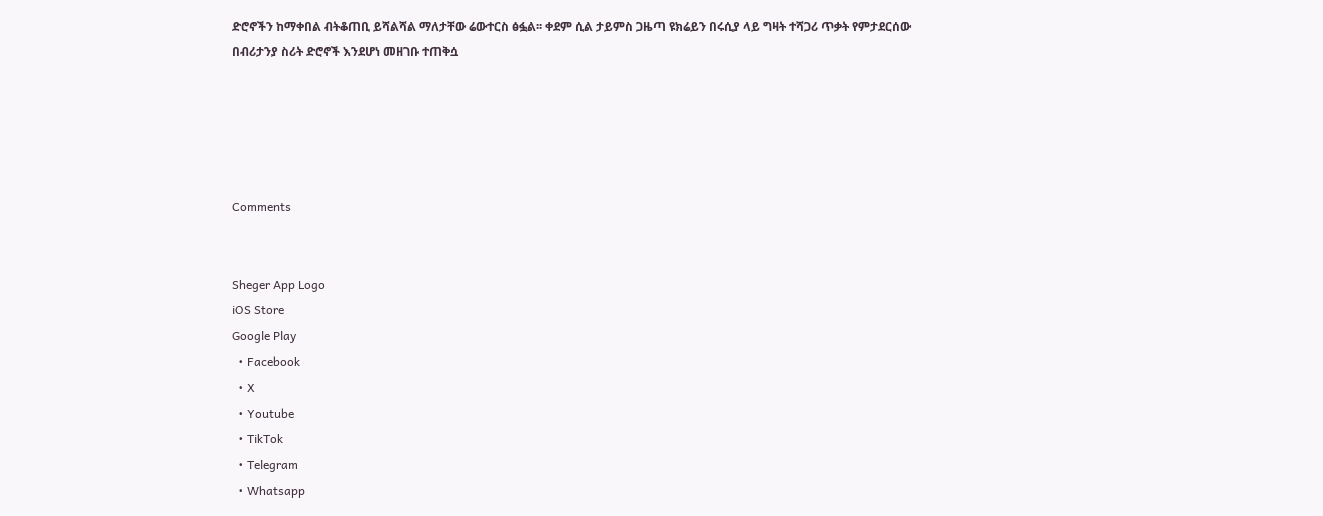ድሮኖችን ከማቀበል ብትቆጠቢ ይሻልሻል ማለታቸው ሬውተርስ ፅፏል፡፡ ቀደም ሲል ታይምስ ጋዜጣ ዩክሬይን በሩሲያ ላይ ግዛት ተሻጋሪ ጥቃት የምታደርሰው በብሪታንያ ስሪት ድሮኖች እንደሆነ መዘገቡ ተጠቅሷ





Comments


Sheger App Logo
iOS Store
Google Play
  • Facebook
  • X
  • Youtube
  • TikTok
  • Telegram
  • Whatsapp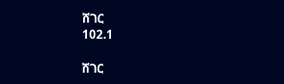ሸገር
102.1

ሸገር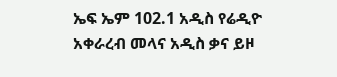ኤፍ ኤም 102.1 አዲስ የሬዲዮ አቀራረብ መላና አዲስ ቃና ይዞ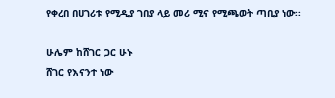የቀረበ በሀገሪቱ የሚዲያ ገበያ ላይ መሪ ሚና የሚጫወት ጣቢያ ነው፡፡

ሁሌም ከሸገር ጋር ሁኑ
ሸገር የእናንተ ነው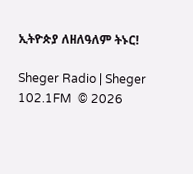ኢትዮጵያ ለዘለዓለም ትኑር!

Sheger Radio | Sheger 102.1FM  © 2026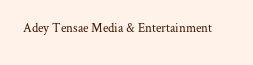Adey Tensae Media & Entertainment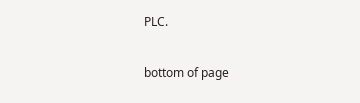PLC.

bottom of page